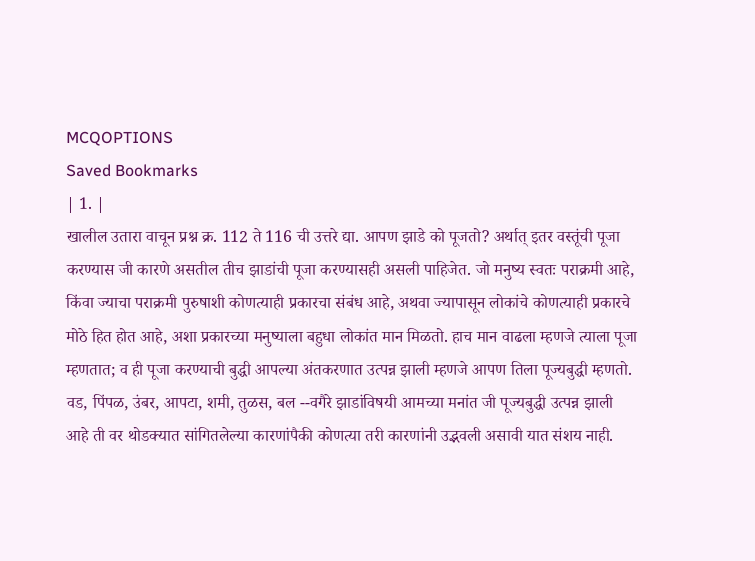MCQOPTIONS
Saved Bookmarks
| 1. |
खालील उतारा वाचून प्रश्न क्र. 112 ते 116 ची उत्तरे द्या. आपण झाडे को पूजतो? अर्थात् इतर वस्तूंची पूजा करण्यास जी कारणे असतील तीच झाडांची पूजा करण्यासही असली पाहिजेत. जो मनुष्य स्वतः पराक्रमी आहे, किंवा ज्याचा पराक्रमी पुरुषाशी कोणत्याही प्रकारचा संबंध आहे, अथवा ज्यापासून लोकांचे कोणत्याही प्रकारचे मोठे हित होत आहे, अशा प्रकारच्या मनुष्याला बहुधा लोकांत मान मिळतो. हाच मान वाढला म्हणजे त्याला पूजा म्हणतात; व ही पूजा करण्याची बुद्धी आपल्या अंतकरणात उत्पन्न झाली म्हणजे आपण तिला पूज्यबुद्धी म्हणतो. वड, पिंपळ, उंबर, आपटा, शमी, तुळस, बल --वगैरे झाडांविषयी आमच्या मनांत जी पूज्यबुद्धी उत्पन्न झाली आहे ती वर थोडक्यात सांगितलेल्या कारणांपैकी कोणत्या तरी कारणांनी उद्भवली असावी यात संशय नाही.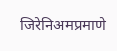जिरेनिअमप्रमाणे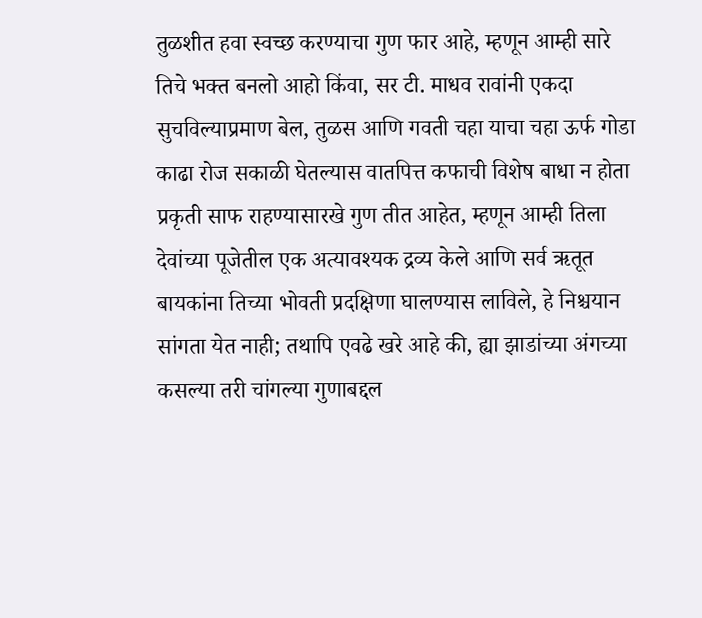तुळशीत हवा स्वच्छ करण्याचा गुण फार आहे, म्हणून आम्ही सारे तिचे भक्त बनलो आहो किंवा, सर टी. माधव रावांनी एकदा सुचविल्याप्रमाण बेल, तुळस आणि गवती चहा याचा चहा ऊर्फ गोडा काढा रोज सकाळी घेतल्यास वातपित्त कफाची विशेष बाधा न होता प्रकृती साफ राहण्यासारखे गुण तीत आहेत, म्हणून आम्ही तिला देवांच्या पूजेतील एक अत्यावश्यक द्रव्य केले आणि सर्व ऋतूत बायकांना तिच्या भोवती प्रदक्षिणा घालण्यास लाविले, हे निश्चयान सांगता येत नाही; तथापि एवढे खरे आहे की, ह्या झाडांच्या अंगच्या कसल्या तरी चांगल्या गुणाबद्दल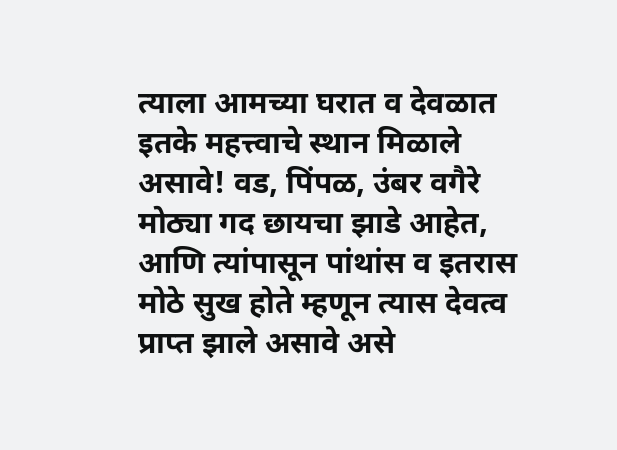त्याला आमच्या घरात व देवळात इतके महत्त्वाचे स्थान मिळाले असावे! वड, पिंपळ, उंबर वगैरे मोठ्या गद छायचा झाडे आहेत, आणि त्यांपासून पांथांस व इतरास मोठे सुख होते म्हणून त्यास देवत्व प्राप्त झाले असावे असे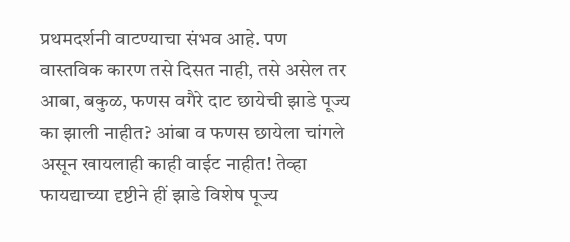प्रथमदर्शनी वाटण्याचा संभव आहे. पण वास्तविक कारण तसे दिसत नाही, तसे असेल तर आबा, बकुळ, फणस वगैरे दाट छायेची झाडे पूज्य का झाली नाहीत? आंबा व फणस छायेला चांगले असून खायलाही काही वाईट नाहीत! तेव्हा फायद्याच्या दृष्टीने हीं झाडे विशेष पूज्य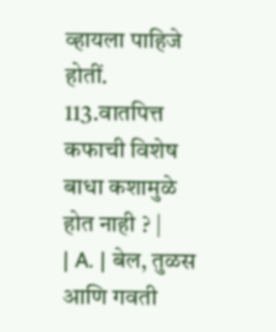व्हायला पाहिजे होतीं. 113.वातपित्त कफाची विशेष बाधा कशामुळे होत नाही ? |
| A. | बेल, तुळस आणि गवती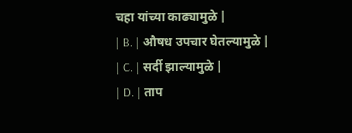चहा यांच्या काढ्यामुळे |
| B. | औषध उपचार घेतल्यामुळे |
| C. | सर्दी झाल्यामुळे |
| D. | ताप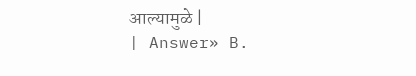आल्यामुळे |
| Answer» B.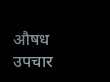औषध उपचार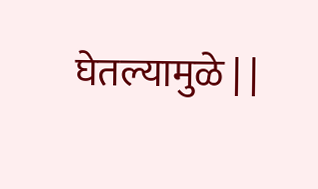घेतल्यामुळे | |